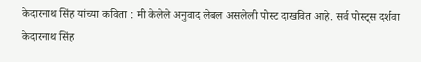केदारनाथ सिंह यांच्या कविता : मी केलेले अनुवाद लेबल असलेली पोस्ट दाखवित आहे. सर्व पोस्ट्‍स दर्शवा
केदारनाथ सिंह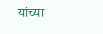यांच्या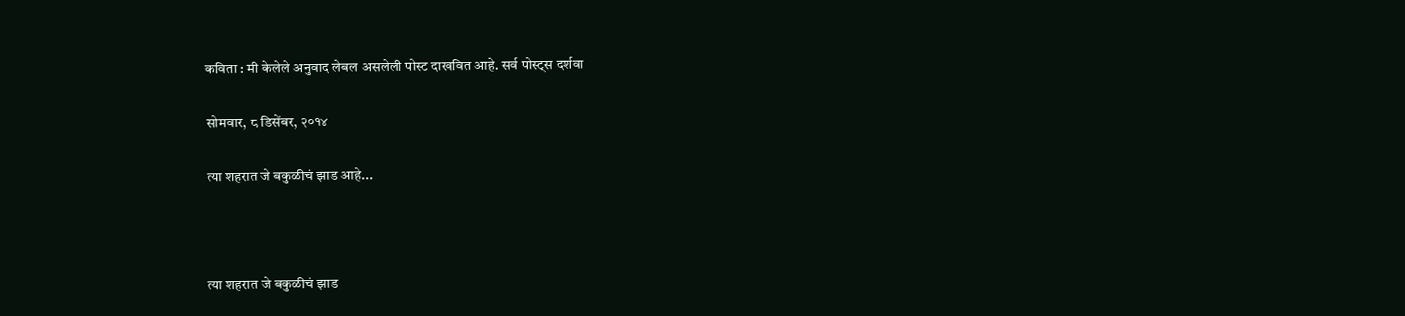कविता : मी केलेले अनुवाद लेबल असलेली पोस्ट दाखवित आहे. सर्व पोस्ट्‍स दर्शवा

सोमवार, ८ डिसेंबर, २०१४

त्या शहरात जे बकुळीचं झाड आहे...



त्या शहरात जे बकुळीचं झाड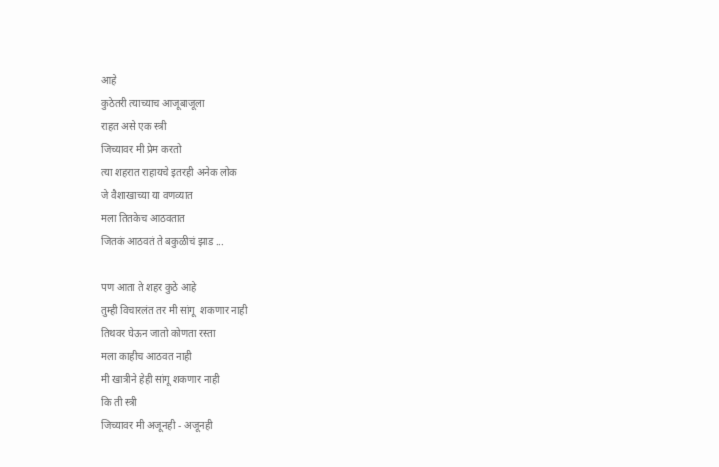आहे
कुठेतरी त्याच्याच आजूबाजूला
राहत असे एक स्त्री
जिच्यावर मी प्रेम करतो
त्या शहरात राहायचे इतरही अनेक लोक
जे वैशाखाच्या या वणव्यात
मला तितकेच आठवतात
जितकं आठवतं ते बकुळीचं झाड ...

पण आता ते शहर कुठे आहे
तुम्ही विचारलंत तर मी सांगू  शकणार नाही
तिथवर घेऊन जातो कोणता रस्ता
मला काहीच आठवत नाही
मी खात्रीने हेही सांगू शकणार नाही
कि ती स्त्री
जिच्यावर मी अजूनही - अजूनही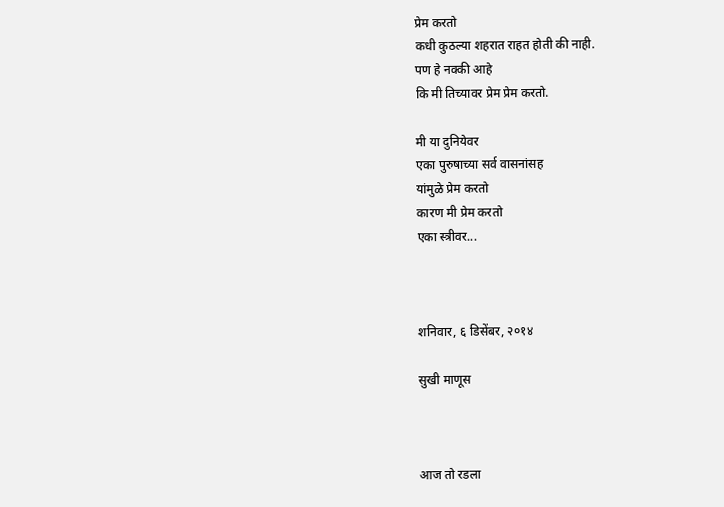प्रेम करतो
कधी कुठल्या शहरात राहत होती की नाही.
पण हे नक्की आहे
कि मी तिच्यावर प्रेम प्रेम करतो.

मी या दुनियेवर
एका पुरुषाच्या सर्व वासनांसह
यांमुळे प्रेम करतो
कारण मी प्रेम करतो
एका स्त्रीवर...



शनिवार, ६ डिसेंबर, २०१४

सुखी माणूस



आज तो रडला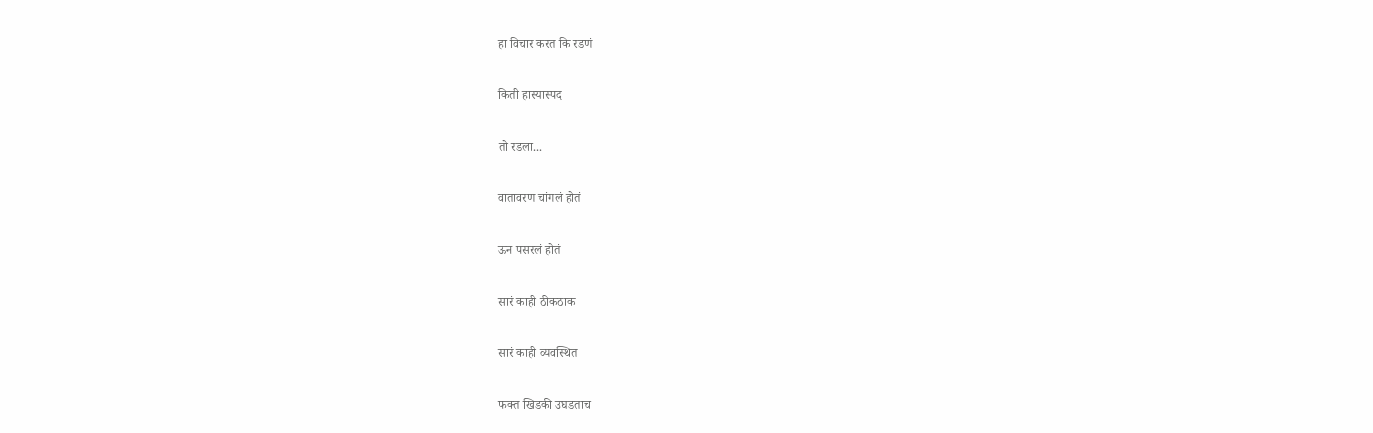हा विचार करत कि रडणं

किती हास्यास्पद

तो रडला...

वातावरण चांगलं होतं

ऊन पसरलं होतं

सारं काही ठीकठाक

सारं काही व्यवस्थित

फक्त खिडकी उघडताच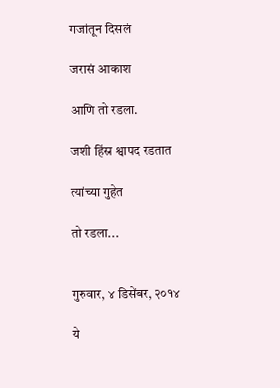गजांतून दिसलं

जरासं आकाश

आणि तो रडला.

जशी हिंस्र श्वापद रडतात

त्यांच्या गुहेत

तो रडला...


गुरुवार, ४ डिसेंबर, २०१४

ये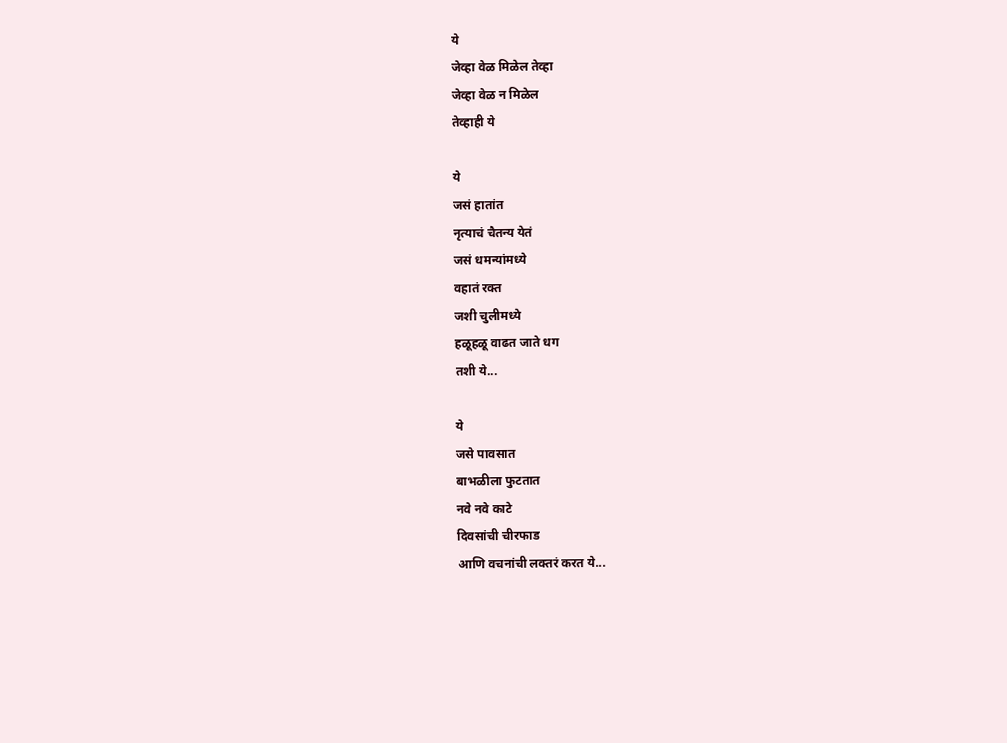ये
जेव्हा वेळ मिळेल तेव्हा
जेव्हा वेळ न मिळेल
तेव्हाही ये

ये
जसं हातांत
नृत्याचं चैतन्य येतं
जसं धमन्यांमध्ये
वहातं रक्त
जशी चुलीमध्ये
हळूहळू वाढत जाते धग
तशी ये...

ये
जसे पावसात
बाभळीला फुटतात
नवे नवे काटे
दिवसांची चीरफाड
आणि वचनांची लक्तरं करत ये...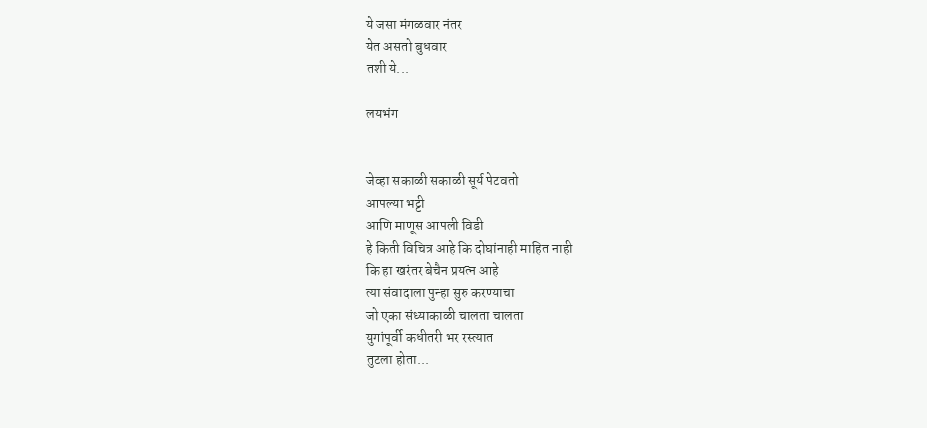ये जसा मंगळवार नंतर
येत असतो बुधवार
तशी ये...

लयभंग


जेव्हा सकाळी सकाळी सूर्य पेटवतो
आपल्या भट्टी
आणि माणूस आपली विडी
हे किती विचित्र आहे कि दोघांनाही माहित नाही
कि हा खरंतर बेचैन प्रयत्न आहे
त्या संवादाला पुन्हा सुरु करण्याचा
जो एका संध्याकाळी चालता चालता
युगांपूर्वी कधीतरी भर रस्त्यात
तुटला होता...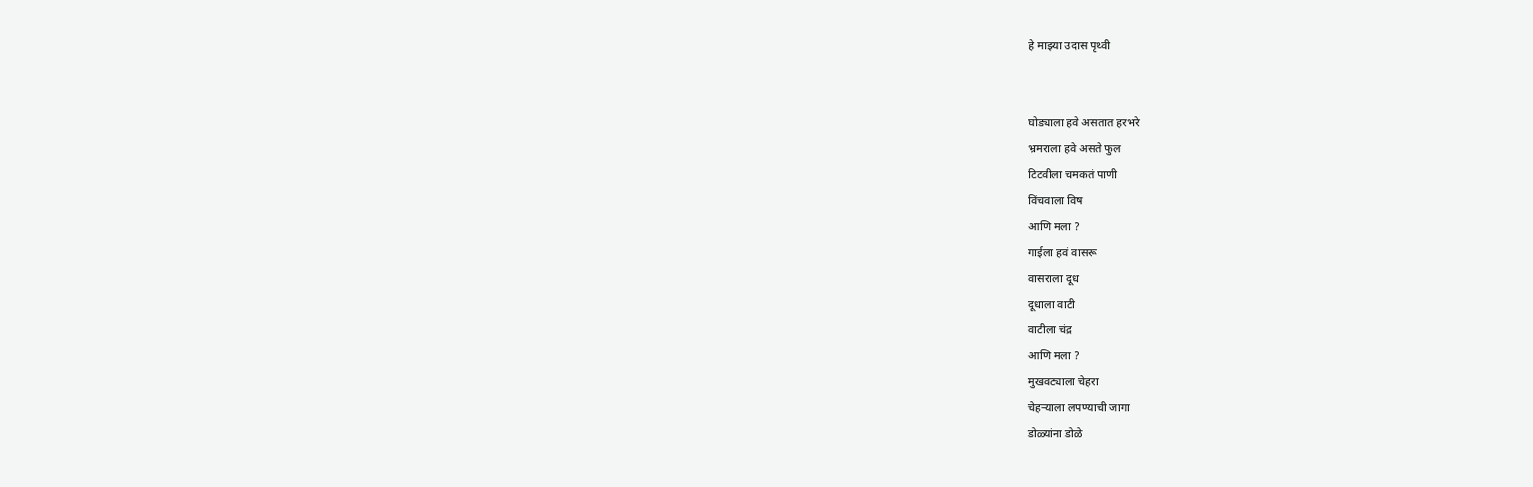हे माझ्या उदास पृथ्वी


घोड्याला हवे असतात हरभरे
भ्रमराला हवे असते फुल
टिटवीला चमकतं पाणी
विंचवाला विष
आणि मला ?
गाईला हवं वासरू
वासराला दूध
दूधाला वाटी
वाटीला चंद्र
आणि मला ?
मुखवट्याला चेहरा
चेहऱ्याला लपण्याची जागा
डोळ्यांना डोळे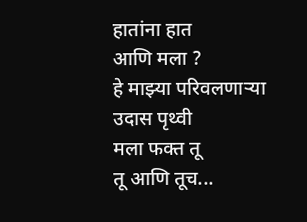हातांना हात
आणि मला ?
हे माझ्या परिवलणाऱ्या
उदास पृथ्वी
मला फक्त तू
तू आणि तूच...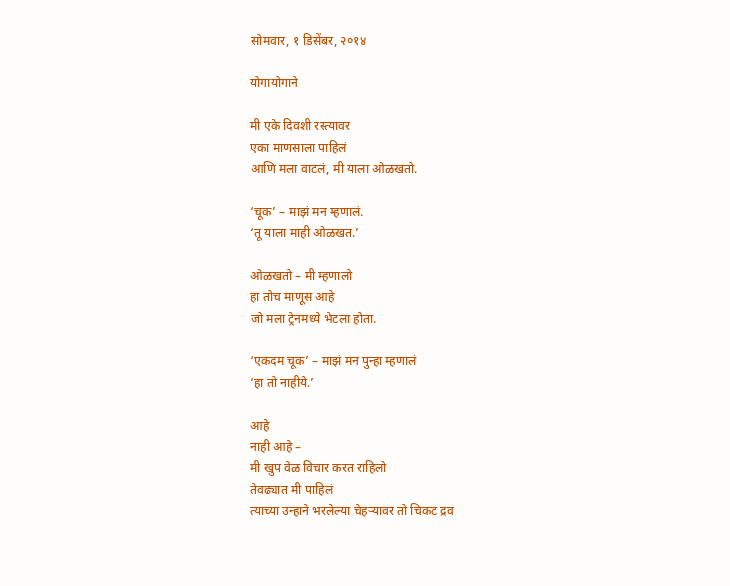सोमवार, १ डिसेंबर, २०१४

योगायोगाने

मी एके दिवशी रस्त्यावर
एका माणसाला पाहिलं
आणि मला वाटलं, मी याला ओळखतो.

‘चूक’ – माझं मन म्हणालं.
‘तू याला माही ओळखत.’

ओळखतो – मी म्हणालो
हा तोच माणूस आहे
जो मला ट्रेनमध्ये भेटला होता.

‘एकदम चूक’ – माझं मन पुन्हा म्हणालं
‘हा तो नाहीये.’

आहे
नाही आहे –
मी खुप वेळ विचार करत राहिलो
तेवढ्यात मी पाहिलं
त्याच्या उन्हाने भरलेल्या चेहऱ्यावर तो चिकट द्रव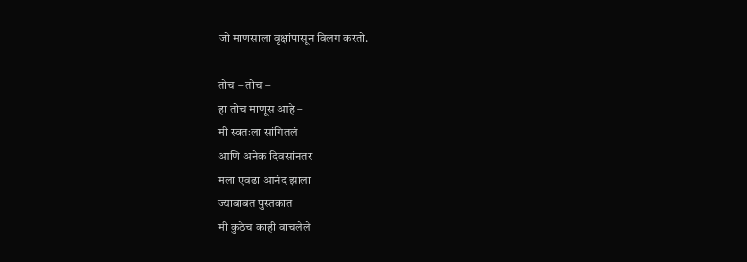जो माणसाला वृक्षांपासून विलग करतो.

तोच – तोच –
हा तोच माणूस आहे –
मी स्वतःला सांगितलं
आणि अनेक दिवसांनतर
मला एवढा आनंद झाला
ज्याबाबत पुस्तकात
मी कुठेच काही वाचलेले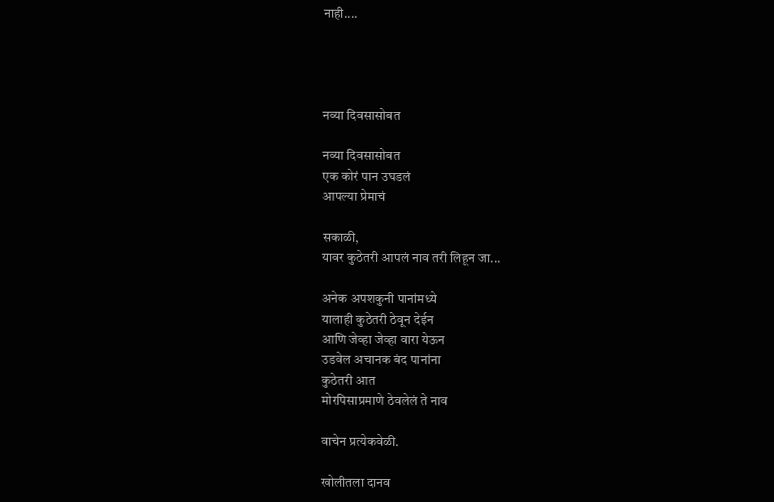नाही....




नव्या दिवसासोबत

नव्या दिवसासोबत
एक कोरं पान उघडलं
आपल्या प्रेमाचं

सकाळी,
यावर कुठेतरी आपलं नाव तरी लिहून जा...

अनेक अपशकुनी पानांमध्ये
यालाही कुठेतरी ठेवून देईन
आणि जेव्हा जेव्हा वारा येऊन
उडवेल अचानक बंद पानांना
कुठेतरी आत
मोरपिसाप्रमाणे ठेवलेलं ते नाव

वाचेन प्रत्येकवेळी.

खोलीतला दानव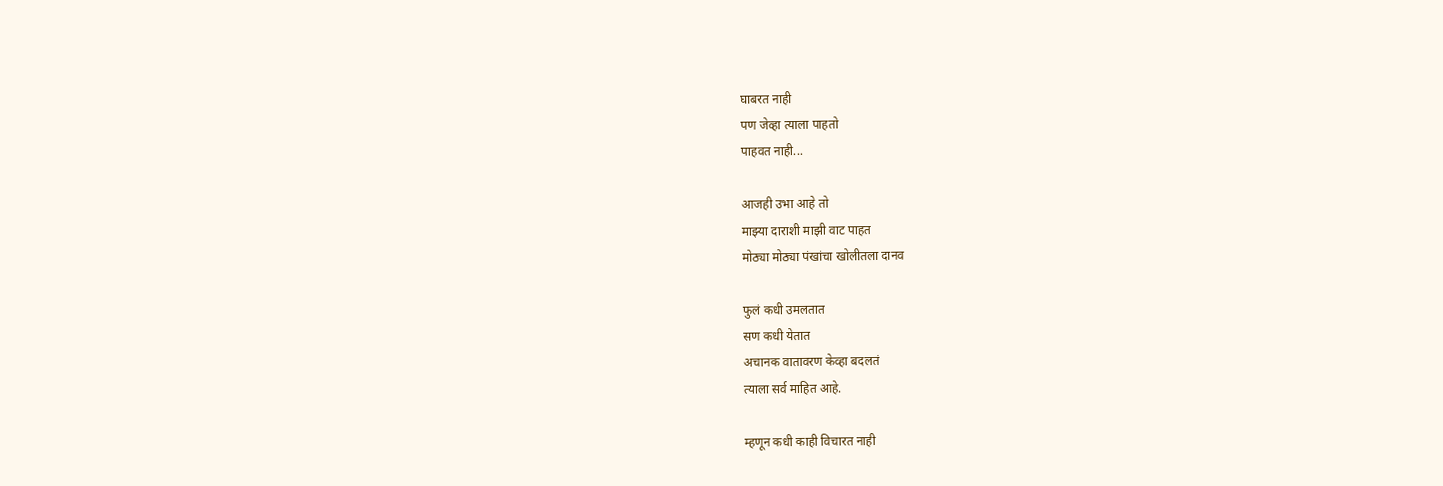घाबरत नाही
पण जेव्हा त्याला पाहतो
पाहवत नाही...

आजही उभा आहे तो
माझ्या दाराशी माझी वाट पाहत
मोठ्या मोठ्या पंखांचा खोलीतला दानव

फुलं कधी उमलतात
सण कधी येतात
अचानक वातावरण केव्हा बदलतं
त्याला सर्व माहित आहे.

म्हणून कधी काही विचारत नाही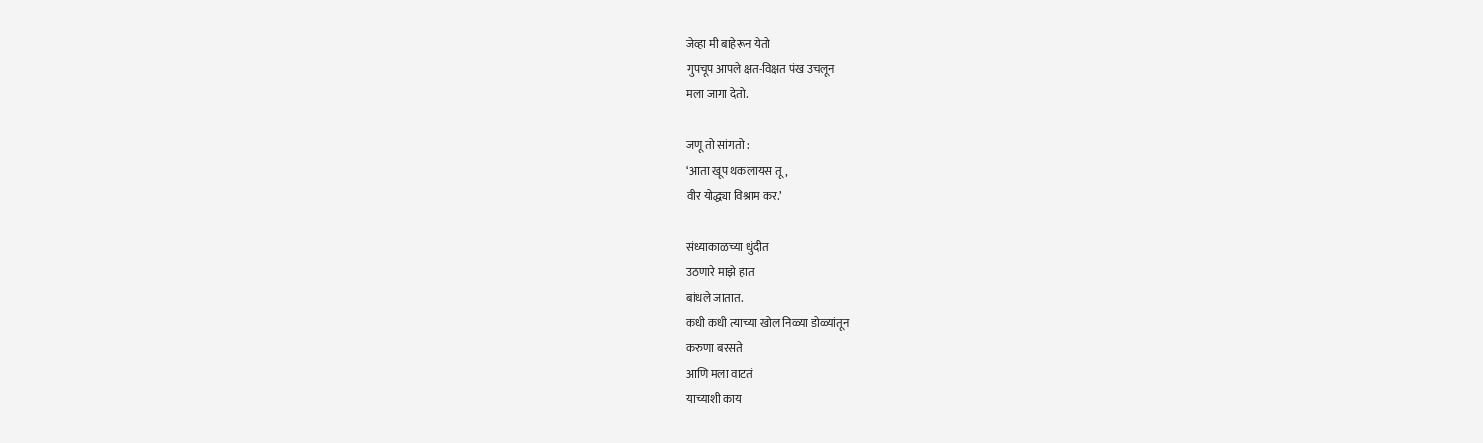जेव्हा मी बाहेरून येतो
गुपचूप आपले क्षत-विक्षत पंख उचलून
मला जागा देतो.

जणू तो सांगतो :
‘आता खूप थकलायस तू,
वीर योद्ध्या विश्राम कर.’

संध्याकाळच्या धुंदीत
उठणारे माझे हात
बांधले जातात.
कधी कधी त्याच्या खोल निळ्या डोळ्यांतून
करुणा बरसते
आणि मला वाटतं
याच्याशी काय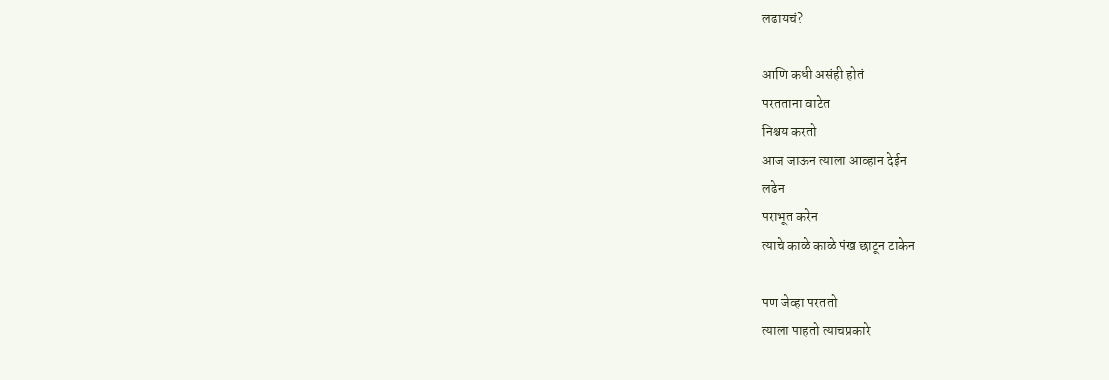लढायचं?

आणि कधी असंही होतं
परतताना वाटेत
निश्चय करतो
आज जाऊन त्याला आव्हान देईन
लढेन
पराभूत करेन
त्याचे काळे काळे पंख छाटून टाकेन

पण जेव्हा परततो
त्याला पाहतो त्याचप्रकारे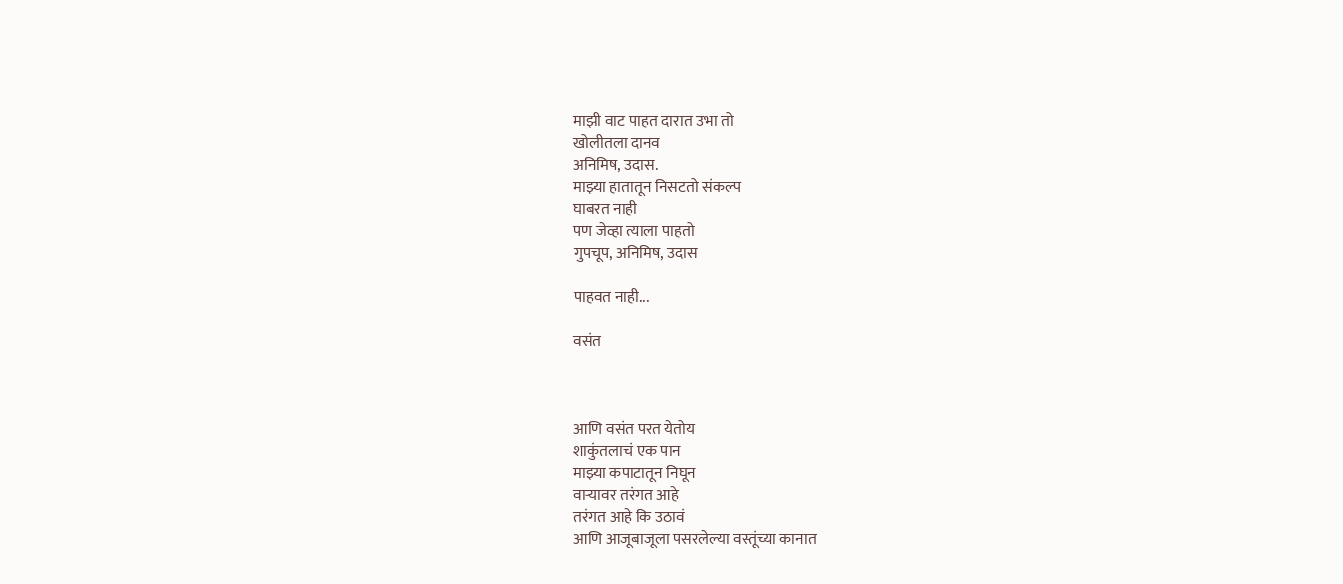माझी वाट पाहत दारात उभा तो
खोलीतला दानव
अनिमिष, उदास.
माझ्या हातातून निसटतो संकल्प
घाबरत नाही
पण जेव्हा त्याला पाहतो
गुपचूप, अनिमिष, उदास

पाहवत नाही...

वसंत



आणि वसंत परत येतोय
शाकुंतलाचं एक पान
माझ्या कपाटातून निघून
वाऱ्यावर तरंगत आहे
तरंगत आहे कि उठावं
आणि आजूबाजूला पसरलेल्या वस्तूंच्या कानात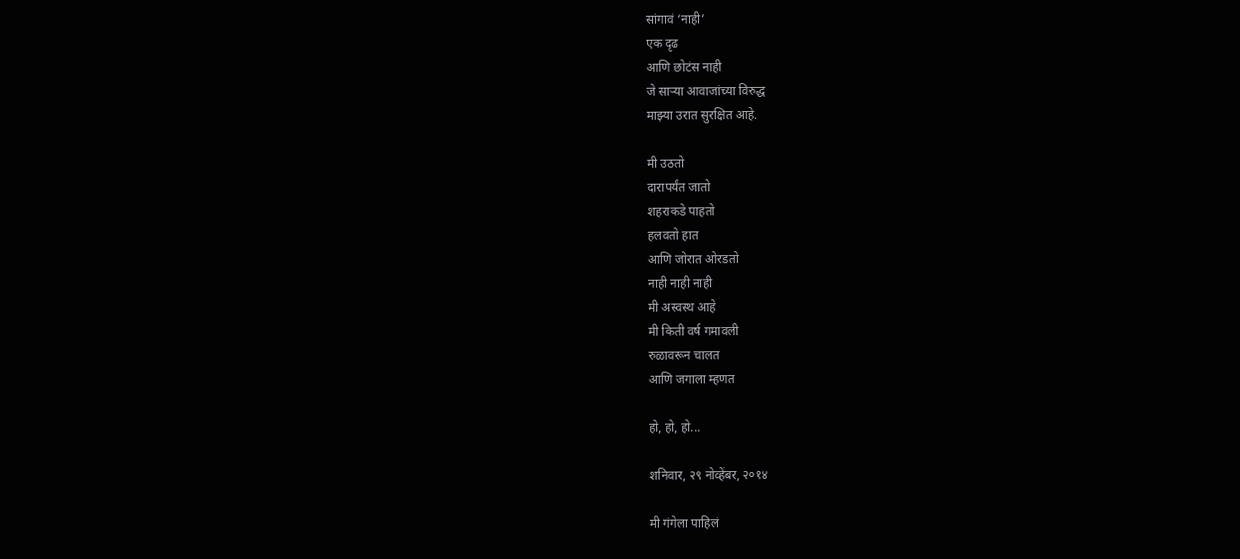सांगावं ‘नाही’
एक दृढ
आणि छोटंस नाही
जे साऱ्या आवाजांच्या विरुद्ध
माझ्या उरात सुरक्षित आहे.

मी उठतो
दारापर्यंत जातो
शहराकडे पाहतो
हलवतो हात
आणि जोरात ओरडतो
नाही नाही नाही
मी अस्वस्थ आहे
मी किती वर्ष गमावली
रुळावरून चालत
आणि जगाला म्हणत

हो, हो, हो...

शनिवार, २९ नोव्हेंबर, २०१४

मी गंगेला पाहिलं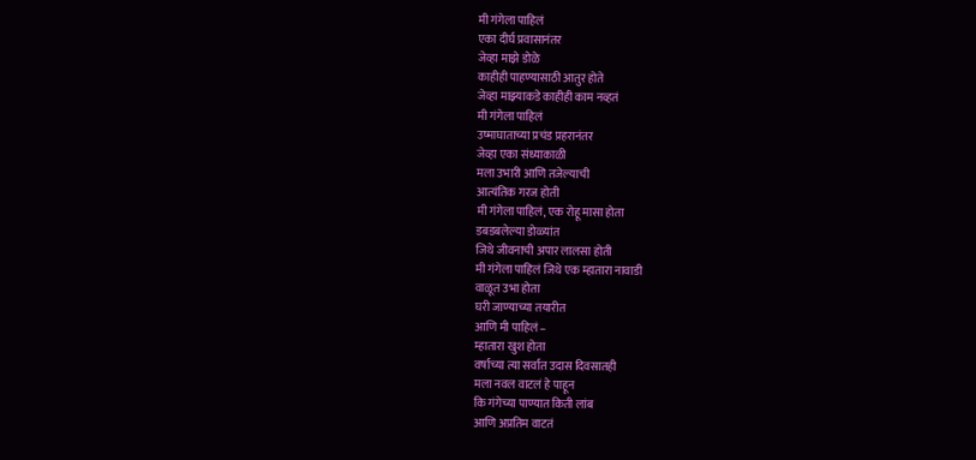मी गंगेला पाहिलं
एका दीर्घ प्रवासानंतर
जेव्हा माझे डोळे
काहीही पाहण्यासाठी आतुर होते
जेव्हा माझ्याकडे काहीही काम नव्हतं
मी गंगेला पाहिलं
उष्माघाताच्या प्रचंड प्रहरानंतर
जेव्हा एका संध्याकाळी
मला उभारी आणि तजेल्याची
आत्यंतिक गरज होती
मी गंगेला पाहिलं, एक रोहू मासा होता
डबडबलेल्या डोळ्यांत
जिथे जीवनाची अपार लालसा होती
मी गंगेला पाहिलं जिथे एक म्हातारा नावाडी
वाळूत उभा होता
घरी जाण्याच्या तयारीत
आणि मी पाहिलं –
म्हातारा खुश होता
वर्षाच्या त्या सर्वात उदास दिवसातही
मला नवल वाटलं हे पाहून
कि गंगेच्या पाण्यात किती लांब
आणि अप्रतिम वाटतं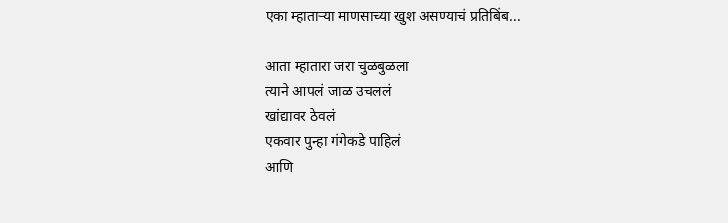एका म्हाताऱ्या माणसाच्या खुश असण्याचं प्रतिबिंब...

आता म्हातारा जरा चुळबुळला
त्याने आपलं जाळ उचललं
खांद्यावर ठेवलं
एकवार पुन्हा गंगेकडे पाहिलं
आणि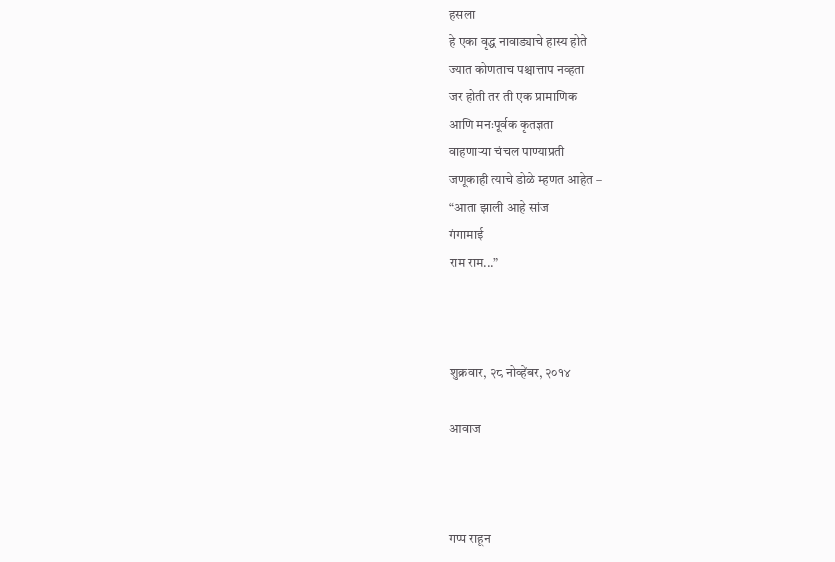हसला
हे एका वृद्ध नावाड्याचे हास्य होते
ज्यात कोणताच पश्चात्ताप नव्हता
जर होती तर ती एक प्रामाणिक
आणि मनःपूर्वक कृतज्ञता
वाहणाऱ्या चंचल पाण्याप्रती
जणूकाही त्याचे डोळे म्हणत आहेत –
“आता झाली आहे सांज
गंगामाई
राम राम...”



शुक्रवार, २८ नोव्हेंबर, २०१४

आवाज



गप्प राहून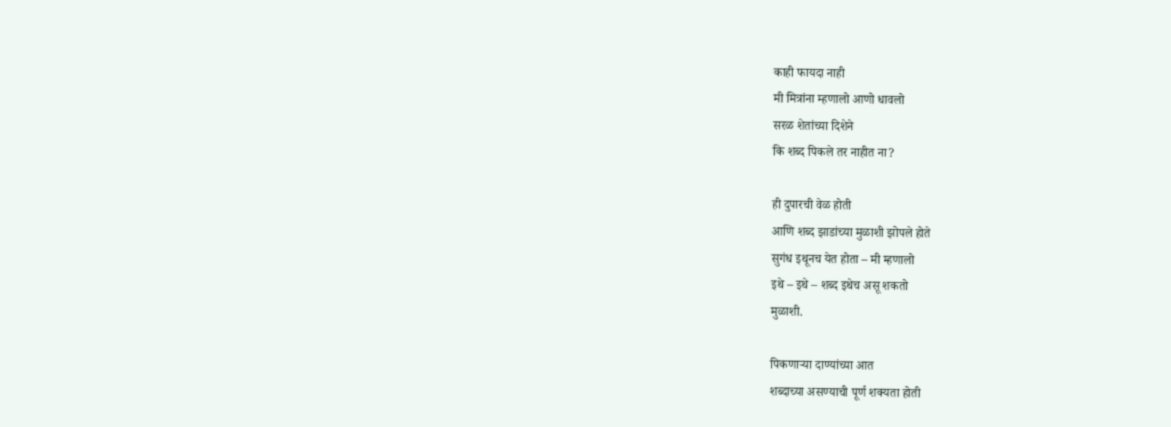काही फायदा नाही
मी मित्रांना म्हणालो आणो धावलो
सरळ शेतांच्या दिशेने
कि शब्द पिकले तर नाहीत ना?

ही दुपारची वेळ होती
आणि शब्द झाडांच्या मुळाशी झोपले होते
सुगंध इथूनच येत होता – मी म्हणालो
इथे – इथे – शब्द इथेच असू शकतो
मुळाशी.

पिकणाऱ्या दाण्यांच्या आत
शब्दाच्या असण्याची पूर्ण शक्यता होती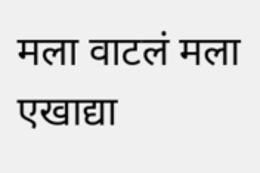मला वाटलं मला एखाद्या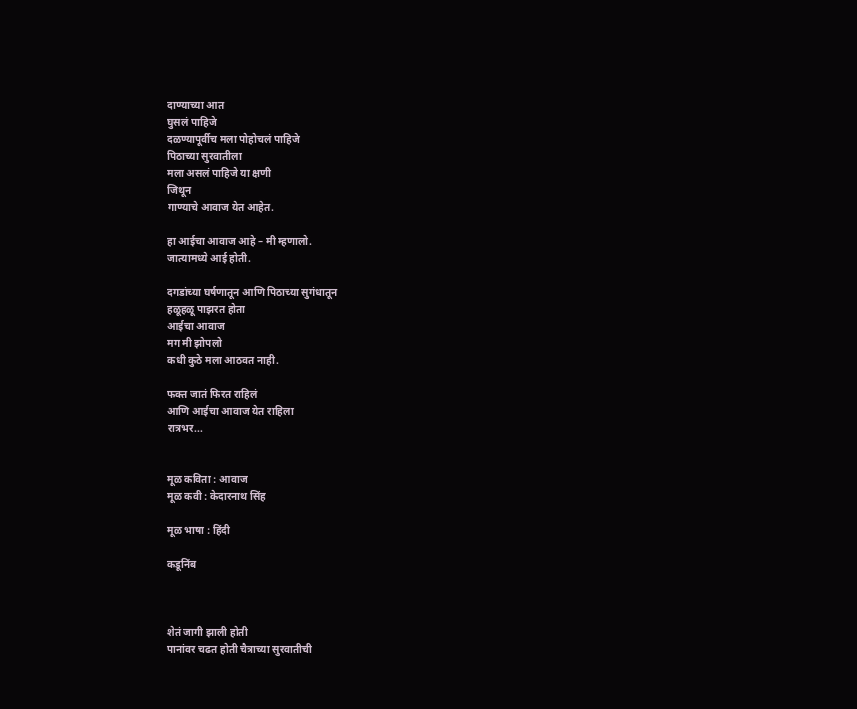दाण्याच्या आत
घुसलं पाहिजे
दळण्यापूर्वीच मला पोहोचलं पाहिजे
पिठाच्या सुरवातीला
मला असलं पाहिजे या क्षणी
जिथून
गाण्याचे आवाज येत आहेत.

हा आईचा आवाज आहे – मी म्हणालो.
जात्यामध्ये आई होती.

दगडांच्या घर्षणातून आणि पिठाच्या सुगंधातून
हळूहळू पाझरत होता
आईचा आवाज
मग मी झोपलो
कधी कुठे मला आठवत नाही.

फक्त जातं फिरत राहिलं
आणि आईचा आवाज येत राहिला
रात्रभर...


मूळ कविता : आवाज
मूळ कवी : केदारनाथ सिंह

मूळ भाषा : हिंदी

कडूनिंब



शेतं जागी झाली होती
पानांवर चढत होती चैत्राच्या सुरवातीची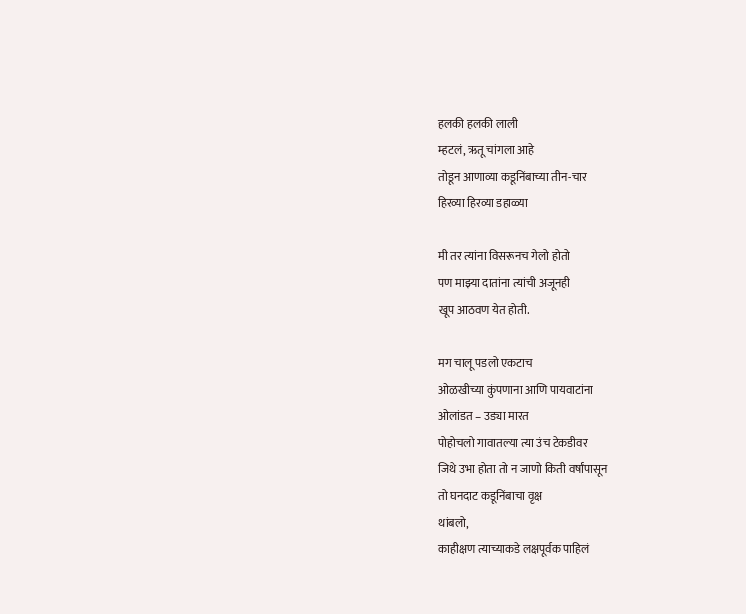हलकी हलकी लाली
म्हटलं, ऋतू चांगला आहे
तोडून आणाव्या कडूनिंबाच्या तीन-चार
हिरव्या हिरव्या डहाळ्या

मी तर त्यांना विसरूनच गेलो होतो
पण माझ्या दातांना त्यांची अजूनही
खूप आठवण येत होती.

मग चालू पडलो एकटाच
ओळखीच्या कुंपणाना आणि पायवाटांना
ओलांडत – उड्या मारत
पोहोचलो गावातल्या त्या उंच टेकडीवर
जिथे उभा होता तो न जाणो किती वर्षांपासून
तो घनदाट कडूनिंबाचा वृक्ष
थांबलो,
काहीक्षण त्याच्याकडे लक्षपूर्वक पाहिलं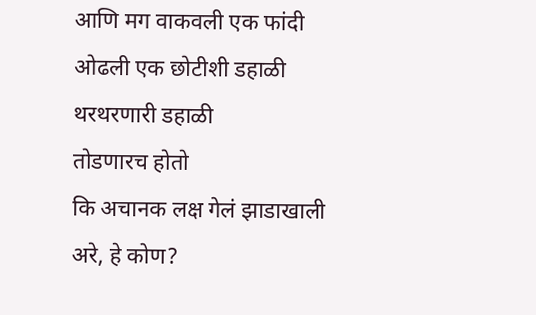आणि मग वाकवली एक फांदी
ओढली एक छोटीशी डहाळी
थरथरणारी डहाळी
तोडणारच होतो
कि अचानक लक्ष गेलं झाडाखाली
अरे, हे कोण?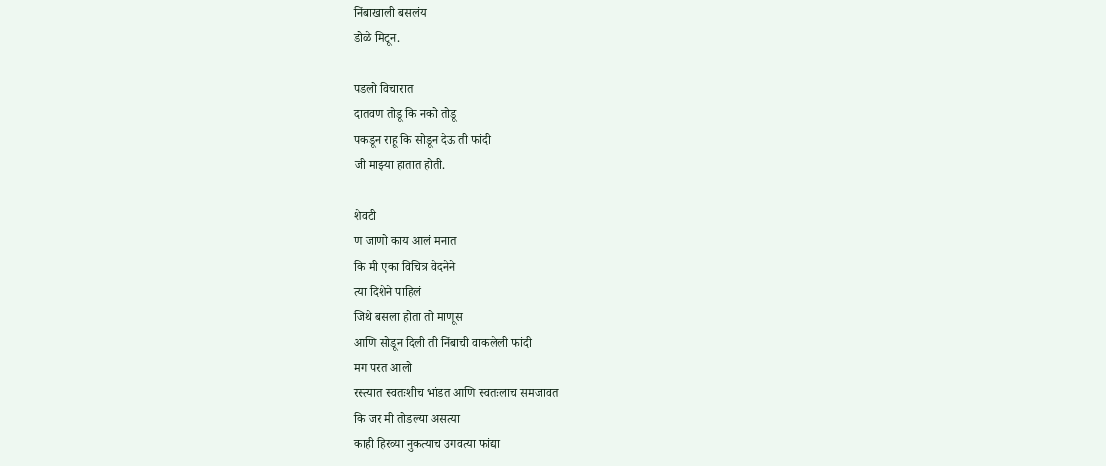निंबाखाली बसलंय
डोळे मिटून.

पडलो विचारात
दातवण तोडू कि नको तोडू
पकडून राहू कि सोडून देऊ ती फांदी
जी माझ्या हातात होती.

शेवटी
ण जाणो काय आलं मनात
कि मी एका विचित्र वेदनेने
त्या दिशेने पाहिलं
जिथे बसला होता तो माणूस
आणि सोडून दिली ती निंबाची वाकलेली फांदी
मग परत आलो
रस्त्यात स्वतःशीच भांडत आणि स्वतःलाच समजावत
कि जर मी तोडल्या असत्या
काही हिरव्या नुकत्याच उगवत्या फांद्या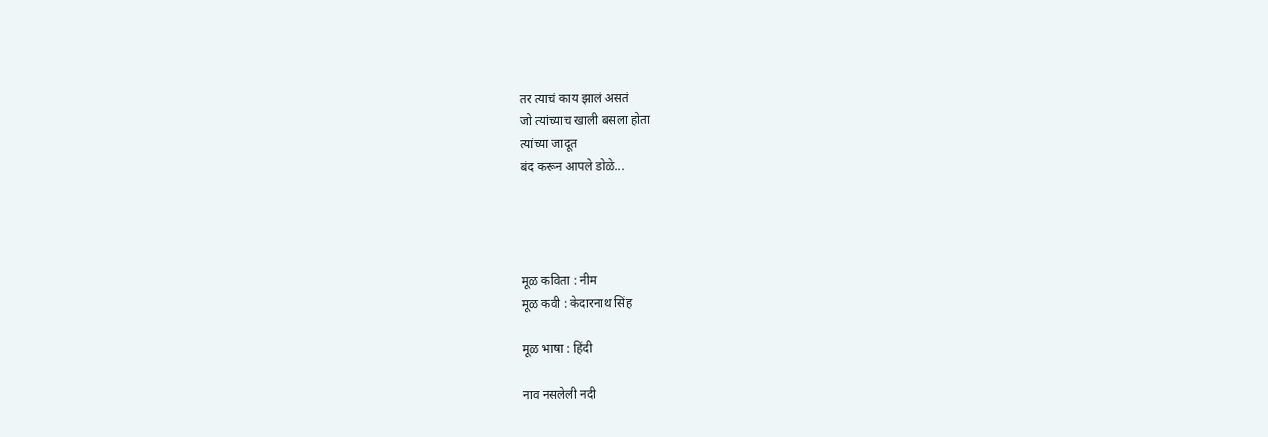तर त्याचं काय झालं असतं
जो त्यांच्याच खाली बसला होता
त्यांच्या जादूत
बंद करून आपले डोळे...




मूळ कविता : नीम
मूळ कवी : केदारनाथ सिंह

मूळ भाषा : हिंदी

नाव नसलेली नदी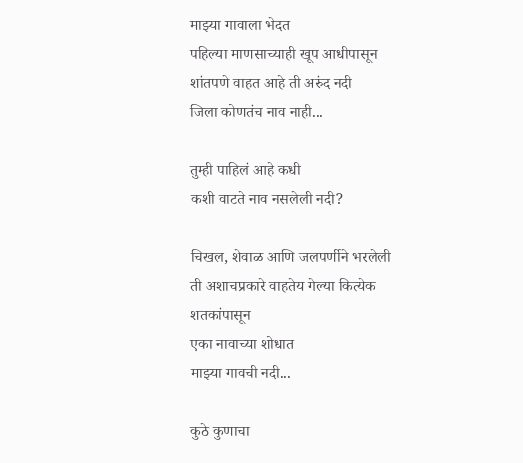माझ्या गावाला भेदत
पहिल्या माणसाच्याही खूप आधीपासून
शांतपणे वाहत आहे ती अरुंद नदी
जिला कोणतंच नाव नाही...

तुम्ही पाहिलं आहे कधी
कशी वाटते नाव नसलेली नदी?

चिखल, शेवाळ आणि जलपर्णीने भरलेली
ती अशाचप्रकारे वाहतेय गेल्या कित्येक शतकांपासून
एका नावाच्या शोधात
माझ्या गावची नदी...

कुठे कुणाचा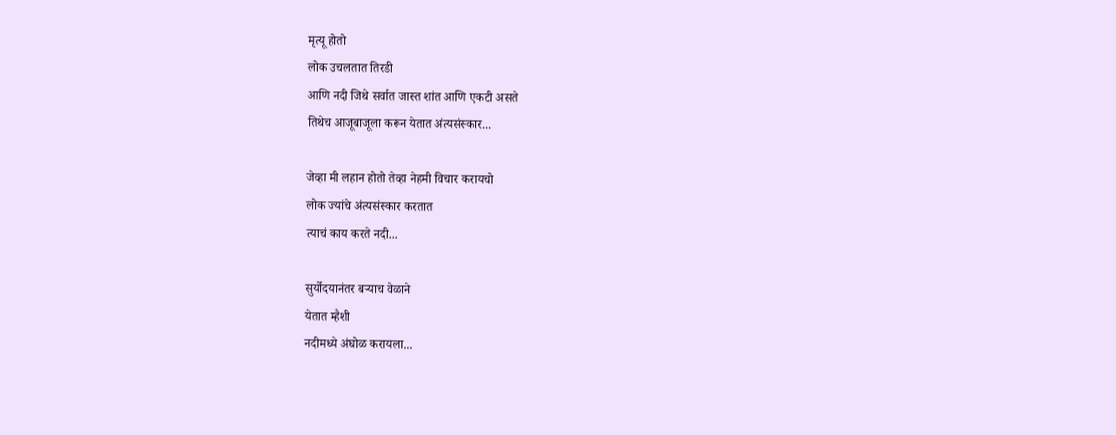मृत्यू होतो
लोक उचलतात तिरडी
आणि नदी जिथे सर्वात जास्त शांत आणि एकटी असते
तिथेच आजूबाजूला करून येतात अंत्यसंस्कार...

जेव्हा मी लहान होतो तेव्हा नेहमी विचार करायचो
लोक ज्यांचे अंत्यसंस्कार करतात
त्याचं काय करते नदी...

सुर्योदयानंतर बऱ्याच वेळाने
येतात म्हैशी
नदीमध्ये अंघोळ करायला...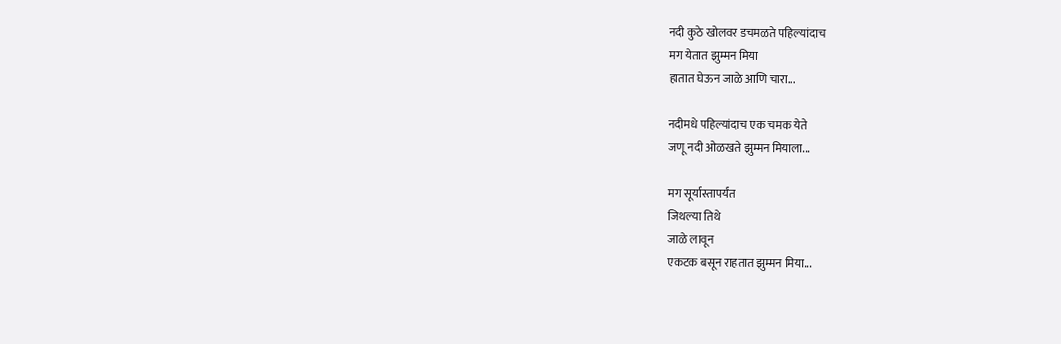नदी कुठे खोलवर डचमळते पहिल्यांदाच
मग येतात झुम्मन मिया
हातात घेऊन जाळे आणि चारा...

नदीमधे पहिल्यांदाच एक चमक येते
जणू नदी ओळखते झुम्मन मियाला...

मग सूर्यास्तापर्यंत
जिथल्या तिथे
जाळे लावून
एकटक बसून राहतात झुम्मन मिया...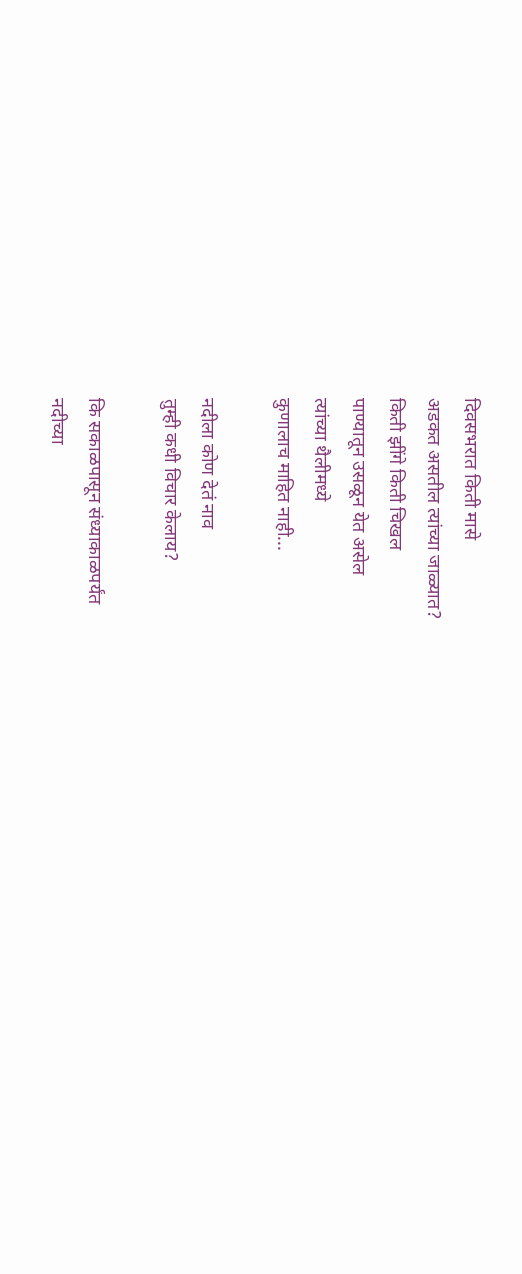दिवसभरात किती मासे
अडकत असतील त्यांच्या जाळ्यात?
किती झींगे किती चिखल
पाण्यातून उसळून येत असेल
त्यांच्या थैलीमध्ये
कुणालाच माहित नाही...

नदीला कोण देतं नाव
तुम्ही कधी विचार केलाय?

कि सकाळपासून संध्याकाळपर्यंत
नदीच्या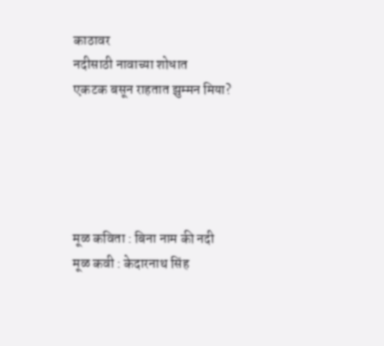काठावर
नदीसाठी नावाच्या शोधात
एकटक बसून राहतात झुम्मन मिया?





मूळ कविता : बिना नाम की नदी
मूळ कवी : केदारनाथ सिंह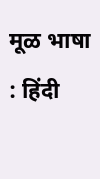मूळ भाषा : हिंदी